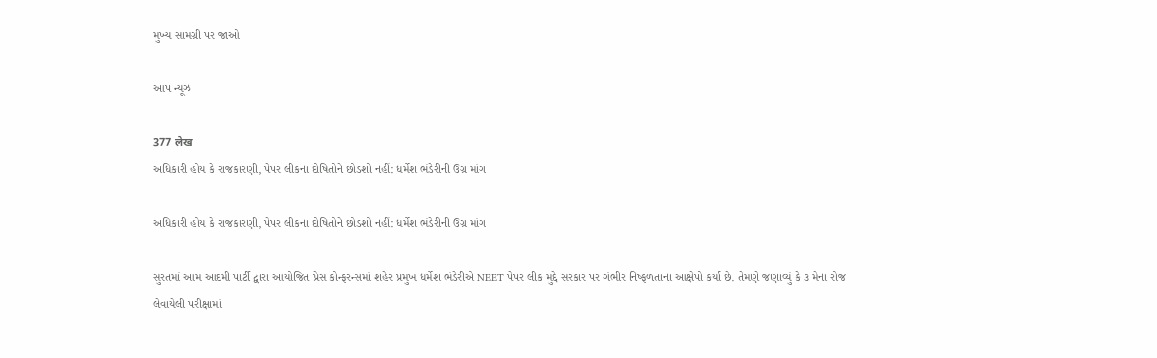મુખ્ય સામગ્રી પર જાઓ

આપ ન્યૂઝ

377 लेख
અધિકારી હોય કે રાજકારણી, પેપર લીકના દોષિતોને છોડશો નહીં: ધર્મેશ ભંડેરીની ઉગ્ર માંગ

અધિકારી હોય કે રાજકારણી, પેપર લીકના દોષિતોને છોડશો નહીં: ધર્મેશ ભંડેરીની ઉગ્ર માંગ

સુરતમાં આમ આદમી પાર્ટી દ્વારા આયોજિત પ્રેસ કોન્ફરન્સમાં શહેર પ્રમુખ ધર્મેશ ભંડેરીએ NEET પેપર લીક મુદ્દે સરકાર પર ગંભીર નિષ્ફળતાના આક્ષેપો કર્યા છે. તેમણે જણાવ્યું કે ૩ મેના રોજ લેવાયેલી પરીક્ષામાં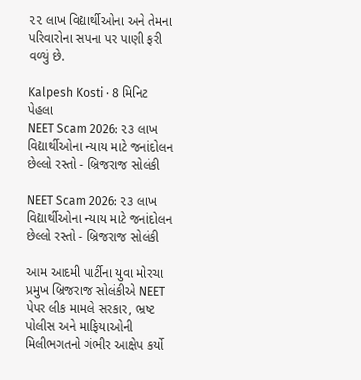૨૨ લાખ વિદ્યાર્થીઓના અને તેમના પરિવારોના સપના પર પાણી ફરી વળ્યું છે.

Kalpesh Kosti · 8 મિનિટ પેહલા
NEET Scam 2026: ૨૩ લાખ વિદ્યાર્થીઓના ન્યાય માટે જનાંદોલન છેલ્લો રસ્તો - બ્રિજરાજ સોલંકી

NEET Scam 2026: ૨૩ લાખ વિદ્યાર્થીઓના ન્યાય માટે જનાંદોલન છેલ્લો રસ્તો - બ્રિજરાજ સોલંકી

આમ આદમી પાર્ટીના યુવા મોરચા પ્રમુખ બ્રિજરાજ સોલંકીએ NEET પેપર લીક મામલે સરકાર, ભ્રષ્ટ પોલીસ અને માફિયાઓની મિલીભગતનો ગંભીર આક્ષેપ કર્યો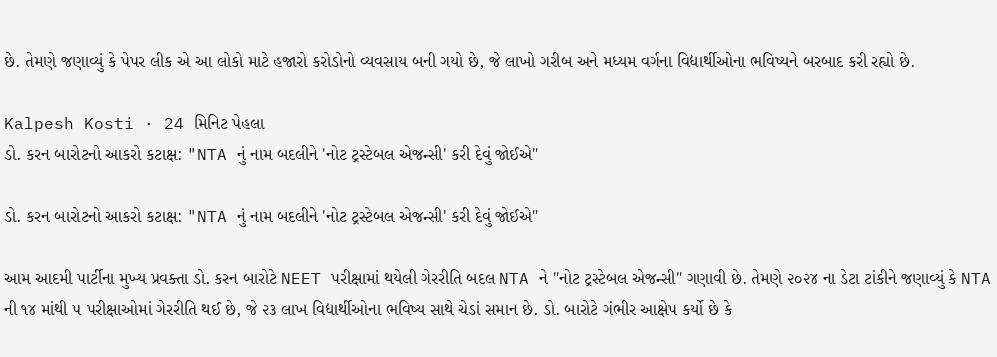છે. તેમણે જણાવ્યું કે પેપર લીક એ આ લોકો માટે હજારો કરોડોનો વ્યવસાય બની ગયો છે, જે લાખો ગરીબ અને મધ્યમ વર્ગના વિદ્યાર્થીઓના ભવિષ્યને બરબાદ કરી રહ્યો છે.

Kalpesh Kosti · 24 મિનિટ પેહલા
ડો. કરન બારોટનો આકરો કટાક્ષ: "NTA નું નામ બદલીને 'નોટ ટ્રસ્ટેબલ એજન્સી' કરી દેવું જોઈએ"

ડો. કરન બારોટનો આકરો કટાક્ષ: "NTA નું નામ બદલીને 'નોટ ટ્રસ્ટેબલ એજન્સી' કરી દેવું જોઈએ"

આમ આદમી પાર્ટીના મુખ્ય પ્રવક્તા ડો. કરન બારોટે NEET પરીક્ષામાં થયેલી ગેરરીતિ બદલ NTA ને "નોટ ટ્રસ્ટેબલ એજન્સી" ગણાવી છે. તેમણે ૨૦૨૪ ના ડેટા ટાંકીને જણાવ્યું કે NTA ની ૧૪ માંથી ૫ પરીક્ષાઓમાં ગેરરીતિ થઈ છે, જે ૨૩ લાખ વિદ્યાર્થીઓના ભવિષ્ય સાથે ચેડાં સમાન છે. ડો. બારોટે ગંભીર આક્ષેપ કર્યો છે કે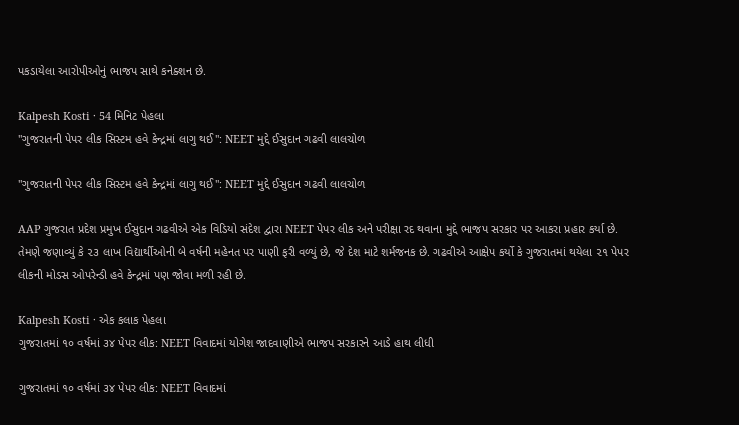પકડાયેલા આરોપીઓનું ભાજપ સાથે કનેક્શન છે.

Kalpesh Kosti · 54 મિનિટ પેહલા
"ગુજરાતની પેપર લીક સિસ્ટમ હવે કેન્દ્રમાં લાગુ થઈ": NEET મુદ્દે ઈસુદાન ગઢવી લાલચોળ

"ગુજરાતની પેપર લીક સિસ્ટમ હવે કેન્દ્રમાં લાગુ થઈ": NEET મુદ્દે ઈસુદાન ગઢવી લાલચોળ

AAP ગુજરાત પ્રદેશ પ્રમુખ ઈસુદાન ગઢવીએ એક વિડિયો સંદેશ દ્વારા NEET પેપર લીક અને પરીક્ષા રદ થવાના મુદ્દે ભાજપ સરકાર પર આકરા પ્રહાર કર્યા છે. તેમણે જણાવ્યું કે ૨૩ લાખ વિદ્યાર્થીઓની બે વર્ષની મહેનત પર પાણી ફરી વળ્યું છે, જે દેશ માટે શર્મજનક છે. ગઢવીએ આક્ષેપ કર્યો કે ગુજરાતમાં થયેલા ૨૧ પેપર લીકની મોડસ ઓપરેન્ડી હવે કેન્દ્રમાં પણ જોવા મળી રહી છે.

Kalpesh Kosti · એક કલાક પેહલા
ગુજરાતમાં ૧૦ વર્ષમાં ૩૪ પેપર લીક: NEET વિવાદમાં યોગેશ જાદવાણીએ ભાજપ સરકારને આડે હાથ લીધી

ગુજરાતમાં ૧૦ વર્ષમાં ૩૪ પેપર લીક: NEET વિવાદમાં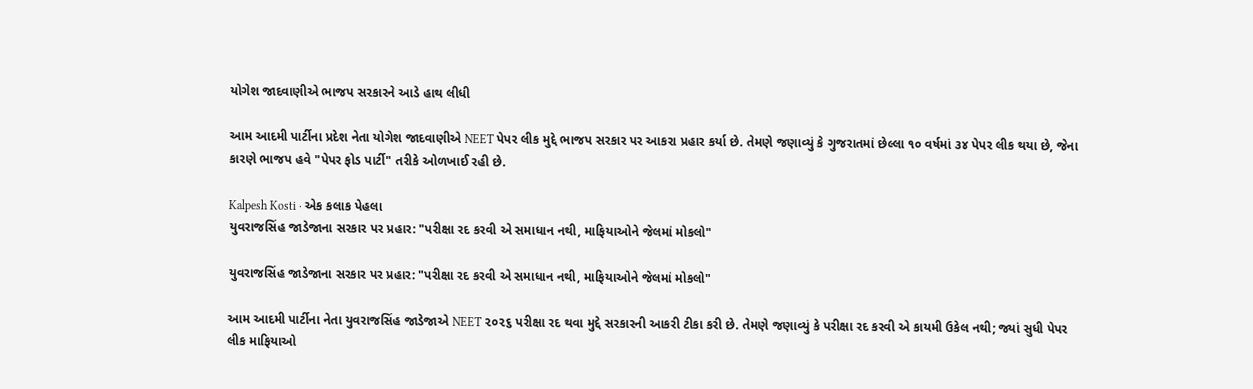યોગેશ જાદવાણીએ ભાજપ સરકારને આડે હાથ લીધી

આમ આદમી પાર્ટીના પ્રદેશ નેતા યોગેશ જાદવાણીએ NEET પેપર લીક મુદ્દે ભાજપ સરકાર પર આકરા પ્રહાર કર્યા છે. તેમણે જણાવ્યું કે ગુજરાતમાં છેલ્લા ૧૦ વર્ષમાં ૩૪ પેપર લીક થયા છે, જેના કારણે ભાજપ હવે "પેપર ફોડ પાર્ટી" તરીકે ઓળખાઈ રહી છે.

Kalpesh Kosti · એક કલાક પેહલા
યુવરાજસિંહ જાડેજાના સરકાર પર પ્રહાર: "પરીક્ષા રદ કરવી એ સમાધાન નથી, માફિયાઓને જેલમાં મોકલો"

યુવરાજસિંહ જાડેજાના સરકાર પર પ્રહાર: "પરીક્ષા રદ કરવી એ સમાધાન નથી, માફિયાઓને જેલમાં મોકલો"

આમ આદમી પાર્ટીના નેતા યુવરાજસિંહ જાડેજાએ NEET ૨૦૨૬ પરીક્ષા રદ થવા મુદ્દે સરકારની આકરી ટીકા કરી છે. તેમણે જણાવ્યું કે પરીક્ષા રદ કરવી એ કાયમી ઉકેલ નથી; જ્યાં સુધી પેપર લીક માફિયાઓ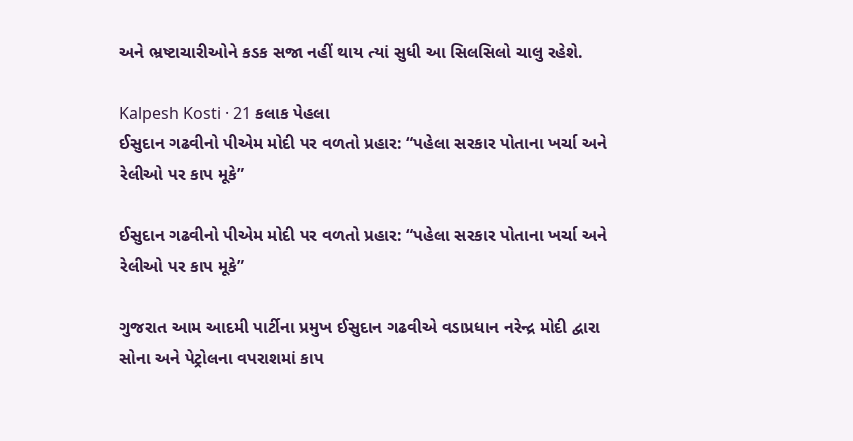અને ભ્રષ્ટાચારીઓને કડક સજા નહીં થાય ત્યાં સુધી આ સિલસિલો ચાલુ રહેશે.

Kalpesh Kosti · 21 કલાક પેહલા
ઈસુદાન ગઢવીનો પીએમ મોદી પર વળતો પ્રહાર: “પહેલા સરકાર પોતાના ખર્ચા અને રેલીઓ પર કાપ મૂકે”

ઈસુદાન ગઢવીનો પીએમ મોદી પર વળતો પ્રહાર: “પહેલા સરકાર પોતાના ખર્ચા અને રેલીઓ પર કાપ મૂકે”

ગુજરાત આમ આદમી પાર્ટીના પ્રમુખ ઈસુદાન ગઢવીએ વડાપ્રધાન નરેન્દ્ર મોદી દ્વારા સોના અને પેટ્રોલના વપરાશમાં કાપ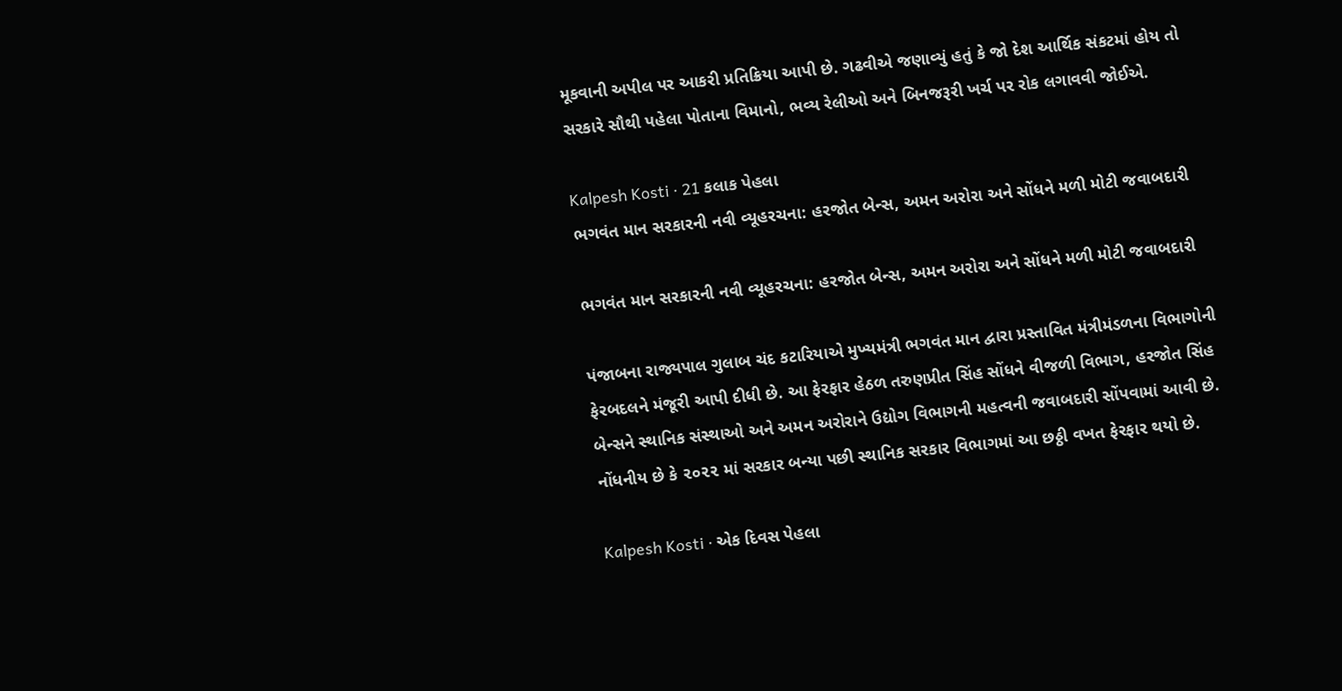મૂકવાની અપીલ પર આકરી પ્રતિક્રિયા આપી છે. ગઢવીએ જણાવ્યું હતું કે જો દેશ આર્થિક સંકટમાં હોય તો સરકારે સૌથી પહેલા પોતાના વિમાનો, ભવ્ય રેલીઓ અને બિનજરૂરી ખર્ચ પર રોક લગાવવી જોઈએ.

Kalpesh Kosti · 21 કલાક પેહલા
ભગવંત માન સરકારની નવી વ્યૂહરચના: હરજોત બેન્સ, અમન અરોરા અને સોંધને મળી મોટી જવાબદારી

ભગવંત માન સરકારની નવી વ્યૂહરચના: હરજોત બેન્સ, અમન અરોરા અને સોંધને મળી મોટી જવાબદારી

પંજાબના રાજ્યપાલ ગુલાબ ચંદ કટારિયાએ મુખ્યમંત્રી ભગવંત માન દ્વારા પ્રસ્તાવિત મંત્રીમંડળના વિભાગોની ફેરબદલને મંજૂરી આપી દીધી છે. આ ફેરફાર હેઠળ તરુણપ્રીત સિંહ સોંધને વીજળી વિભાગ, હરજોત સિંહ બેન્સને સ્થાનિક સંસ્થાઓ અને અમન અરોરાને ઉદ્યોગ વિભાગની મહત્વની જવાબદારી સોંપવામાં આવી છે. નોંધનીય છે કે ૨૦૨૨ માં સરકાર બન્યા પછી સ્થાનિક સરકાર વિભાગમાં આ છઠ્ઠી વખત ફેરફાર થયો છે.

Kalpesh Kosti · એક દિવસ પેહલા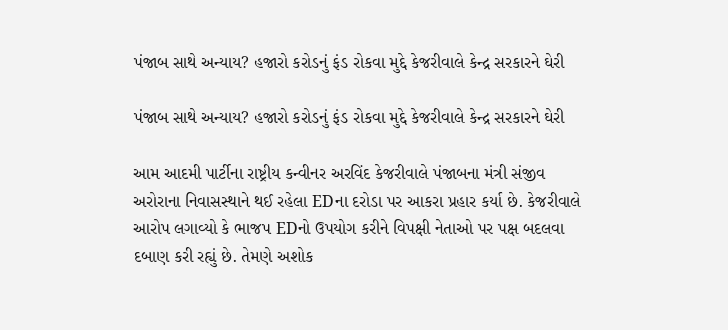પંજાબ સાથે અન્યાય? હજારો કરોડનું ફંડ રોકવા મુદ્દે કેજરીવાલે કેન્દ્ર સરકારને ઘેરી

પંજાબ સાથે અન્યાય? હજારો કરોડનું ફંડ રોકવા મુદ્દે કેજરીવાલે કેન્દ્ર સરકારને ઘેરી

આમ આદમી પાર્ટીના રાષ્ટ્રીય કન્વીનર અરવિંદ કેજરીવાલે પંજાબના મંત્રી સંજીવ અરોરાના નિવાસસ્થાને થઈ રહેલા EDના દરોડા પર આકરા પ્રહાર કર્યા છે. કેજરીવાલે આરોપ લગાવ્યો કે ભાજપ EDનો ઉપયોગ કરીને વિપક્ષી નેતાઓ પર પક્ષ બદલવા દબાણ કરી રહ્યું છે. તેમણે અશોક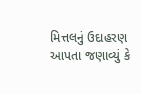મિત્તલનું ઉદાહરણ આપતા જણાવ્યું કે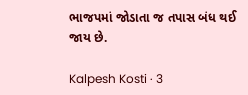ભાજપમાં જોડાતા જ તપાસ બંધ થઈ જાય છે.

Kalpesh Kosti · 3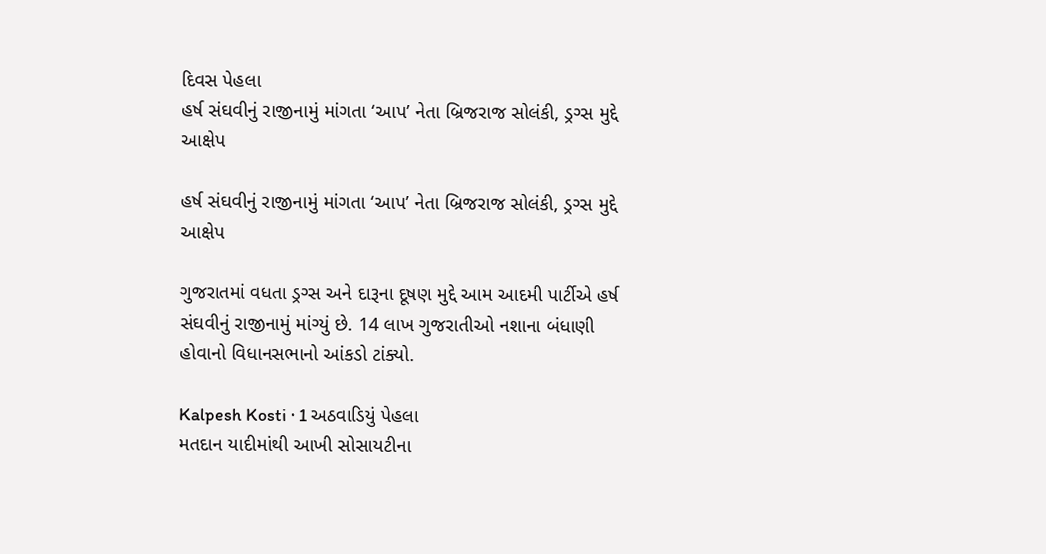દિવસ પેહલા
હર્ષ સંઘવીનું રાજીનામું માંગતા ‘આપ’ નેતા બ્રિજરાજ સોલંકી, ડ્રગ્સ મુદ્દે આક્ષેપ

હર્ષ સંઘવીનું રાજીનામું માંગતા ‘આપ’ નેતા બ્રિજરાજ સોલંકી, ડ્રગ્સ મુદ્દે આક્ષેપ

ગુજરાતમાં વધતા ડ્રગ્સ અને દારૂના દૂષણ મુદ્દે આમ આદમી પાર્ટીએ હર્ષ સંઘવીનું રાજીનામું માંગ્યું છે. 14 લાખ ગુજરાતીઓ નશાના બંધાણી હોવાનો વિધાનસભાનો આંકડો ટાંક્યો.

Kalpesh Kosti · 1 અઠવાડિયું પેહલા
મતદાન યાદીમાંથી આખી સોસાયટીના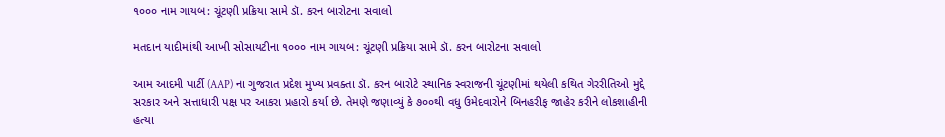૧૦૦૦ નામ ગાયબ: ચૂંટણી પ્રક્રિયા સામે ડૉ. કરન બારોટના સવાલો

મતદાન યાદીમાંથી આખી સોસાયટીના ૧૦૦૦ નામ ગાયબ: ચૂંટણી પ્રક્રિયા સામે ડૉ. કરન બારોટના સવાલો

આમ આદમી પાર્ટી (AAP) ના ગુજરાત પ્રદેશ મુખ્ય પ્રવક્તા ડૉ. કરન બારોટે સ્થાનિક સ્વરાજની ચૂંટણીમાં થયેલી કથિત ગેરરીતિઓ મુદ્દે સરકાર અને સત્તાધારી પક્ષ પર આકરા પ્રહારો કર્યા છે. તેમણે જણાવ્યું કે ૭૦૦થી વધુ ઉમેદવારોને બિનહરીફ જાહેર કરીને લોકશાહીની હત્યા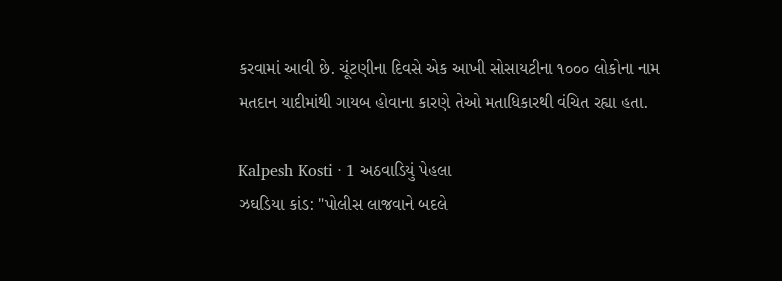કરવામાં આવી છે. ચૂંટણીના દિવસે એક આખી સોસાયટીના ૧૦૦૦ લોકોના નામ મતદાન યાદીમાંથી ગાયબ હોવાના કારણે તેઓ મતાધિકારથી વંચિત રહ્યા હતા.

Kalpesh Kosti · 1 અઠવાડિયું પેહલા
ઝઘડિયા કાંડ: "પોલીસ લાજવાને બદલે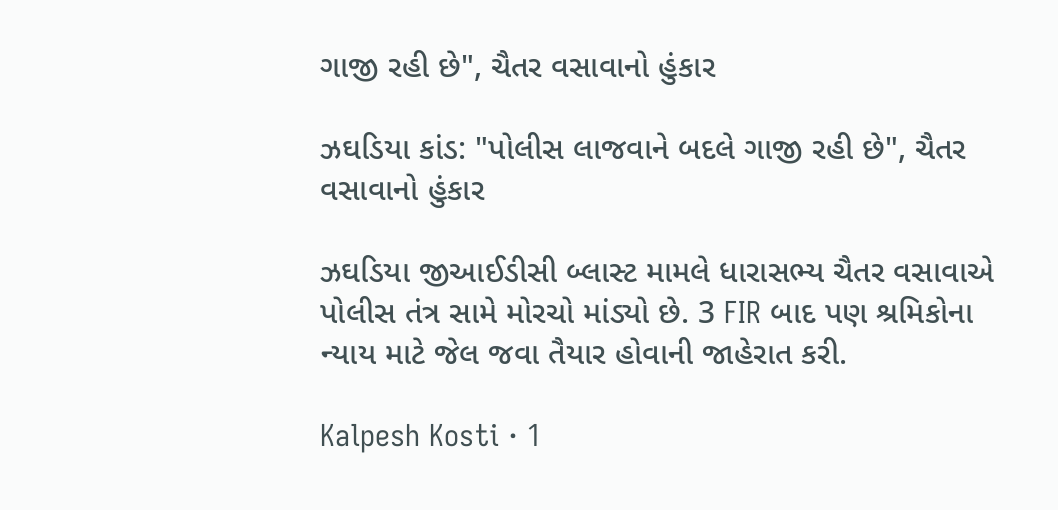ગાજી રહી છે", ચૈતર વસાવાનો હુંકાર

ઝઘડિયા કાંડ: "પોલીસ લાજવાને બદલે ગાજી રહી છે", ચૈતર વસાવાનો હુંકાર

ઝઘડિયા જીઆઈડીસી બ્લાસ્ટ મામલે ધારાસભ્ય ચૈતર વસાવાએ પોલીસ તંત્ર સામે મોરચો માંડ્યો છે. 3 FIR બાદ પણ શ્રમિકોના ન્યાય માટે જેલ જવા તૈયાર હોવાની જાહેરાત કરી.

Kalpesh Kosti · 1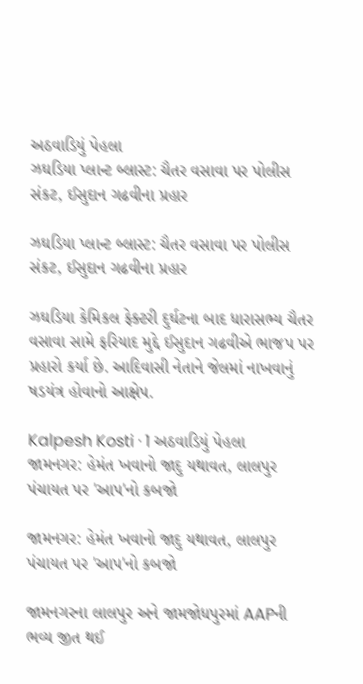અઠવાડિયું પેહલા
ઝઘડિયા પ્લાન્ટ બ્લાસ્ટ: ચૈતર વસાવા પર પોલીસ સંકટ, ઈસુદાન ગઢવીના પ્રહાર

ઝઘડિયા પ્લાન્ટ બ્લાસ્ટ: ચૈતર વસાવા પર પોલીસ સંકટ, ઈસુદાન ગઢવીના પ્રહાર

ઝઘડિયા કેમિકલ ફેક્ટરી દુર્ઘટના બાદ ધારાસભ્ય ચૈતર વસાવા સામે ફરિયાદ મુદ્દે ઈસુદાન ગઢવીએ ભાજપ પર પ્રહારો કર્યા છે. આદિવાસી નેતાને જેલમાં નાખવાનું ષડયંત્ર હોવાનો આક્ષેપ.

Kalpesh Kosti · 1 અઠવાડિયું પેહલા
જામનગર: હેમંત ખવાનો જાદુ યથાવત, લાલપુર પંચાયત પર 'આપ'નો કબજો

જામનગર: હેમંત ખવાનો જાદુ યથાવત, લાલપુર પંચાયત પર 'આપ'નો કબજો

જામનગરના લાલપુર અને જામજોધપુરમાં AAPની ભવ્ય જીત થઈ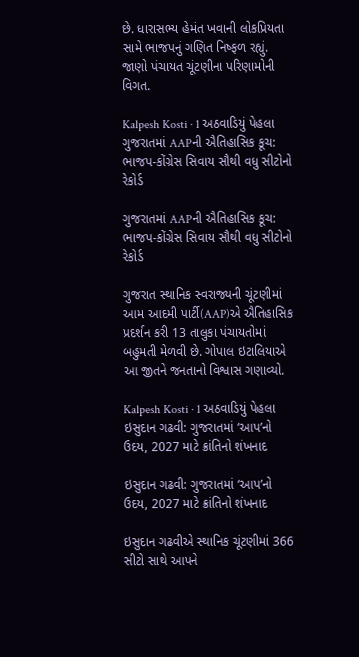છે. ધારાસભ્ય હેમંત ખવાની લોકપ્રિયતા સામે ભાજપનું ગણિત નિષ્ફળ રહ્યું. જાણો પંચાયત ચૂંટણીના પરિણામોની વિગત.

Kalpesh Kosti · 1 અઠવાડિયું પેહલા
ગુજરાતમાં AAPની ઐતિહાસિક કૂચ: ભાજપ-કોંગ્રેસ સિવાય સૌથી વધુ સીટોનો રેકોર્ડ

ગુજરાતમાં AAPની ઐતિહાસિક કૂચ: ભાજપ-કોંગ્રેસ સિવાય સૌથી વધુ સીટોનો રેકોર્ડ

ગુજરાત સ્થાનિક સ્વરાજ્યની ચૂંટણીમાં આમ આદમી પાર્ટી(AAP)એ ઐતિહાસિક પ્રદર્શન કરી 13 તાલુકા પંચાયતોમાં બહુમતી મેળવી છે. ગોપાલ ઇટાલિયાએ આ જીતને જનતાનો વિશ્વાસ ગણાવ્યો.

Kalpesh Kosti · 1 અઠવાડિયું પેહલા
ઇસુદાન ગઢવી: ગુજરાતમાં ‘આપ’નો ઉદય, 2027 માટે ક્રાંતિનો શંખનાદ

ઇસુદાન ગઢવી: ગુજરાતમાં ‘આપ’નો ઉદય, 2027 માટે ક્રાંતિનો શંખનાદ

ઇસુદાન ગઢવીએ સ્થાનિક ચૂંટણીમાં 366 સીટો સાથે આપને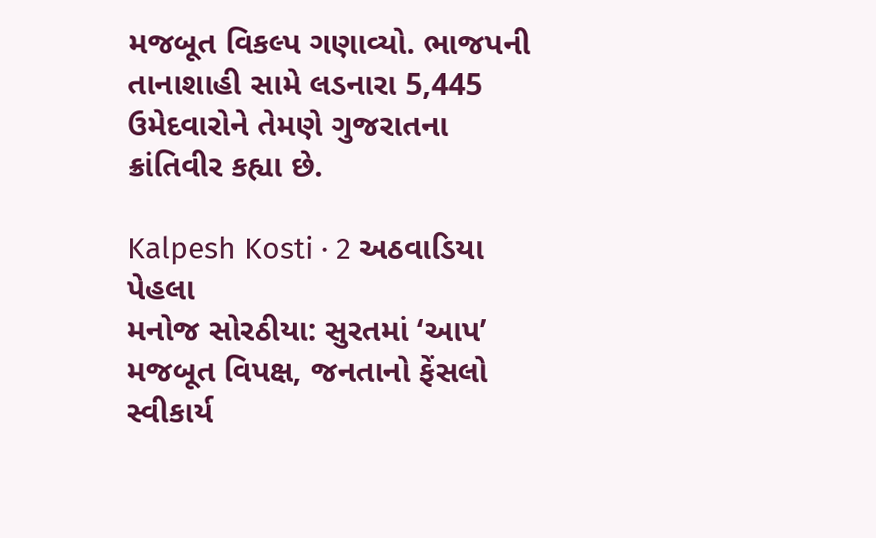મજબૂત વિકલ્પ ગણાવ્યો. ભાજપની તાનાશાહી સામે લડનારા 5,445 ઉમેદવારોને તેમણે ગુજરાતના ક્રાંતિવીર કહ્યા છે.

Kalpesh Kosti · 2 અઠવાડિયા પેહલા
મનોજ સોરઠીયા: સુરતમાં ‘આપ’ મજબૂત વિપક્ષ, જનતાનો ફેંસલો સ્વીકાર્ય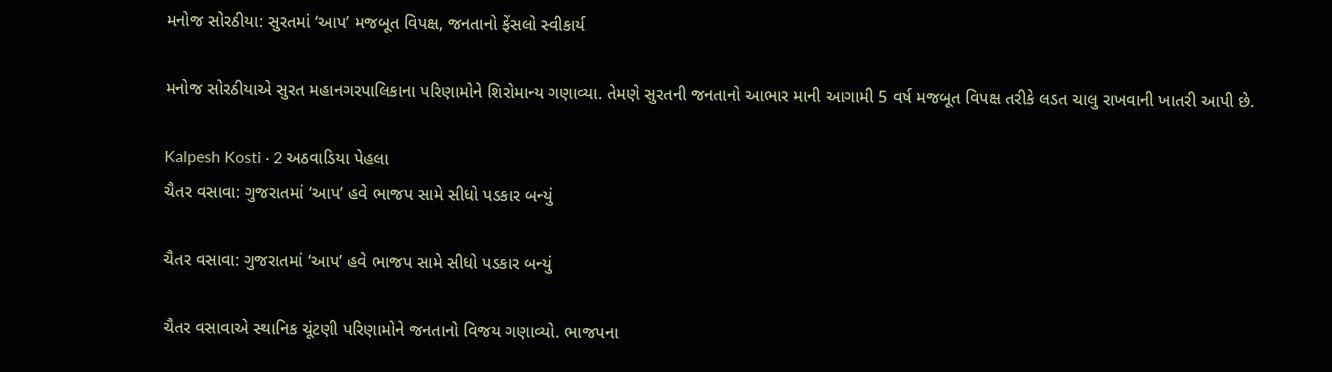મનોજ સોરઠીયા: સુરતમાં ‘આપ’ મજબૂત વિપક્ષ, જનતાનો ફેંસલો સ્વીકાર્ય

મનોજ સોરઠીયાએ સુરત મહાનગરપાલિકાના પરિણામોને શિરોમાન્ય ગણાવ્યા. તેમણે સુરતની જનતાનો આભાર માની આગામી 5 વર્ષ મજબૂત વિપક્ષ તરીકે લડત ચાલુ રાખવાની ખાતરી આપી છે.

Kalpesh Kosti · 2 અઠવાડિયા પેહલા
ચૈતર વસાવા: ગુજરાતમાં ‘આપ’ હવે ભાજપ સામે સીધો પડકાર બન્યું

ચૈતર વસાવા: ગુજરાતમાં ‘આપ’ હવે ભાજપ સામે સીધો પડકાર બન્યું

ચૈતર વસાવાએ સ્થાનિક ચૂંટણી પરિણામોને જનતાનો વિજય ગણાવ્યો. ભાજપના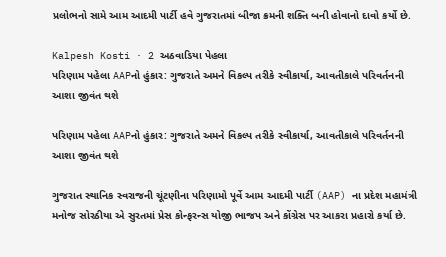પ્રલોભનો સામે આમ આદમી પાર્ટી હવે ગુજરાતમાં બીજા ક્રમની શક્તિ બની હોવાનો દાવો કર્યો છે.

Kalpesh Kosti · 2 અઠવાડિયા પેહલા
પરિણામ પહેલા AAPનો હુંકાર: ગુજરાતે અમને વિકલ્પ તરીકે સ્વીકાર્યા, આવતીકાલે પરિવર્તનની આશા જીવંત થશે

પરિણામ પહેલા AAPનો હુંકાર: ગુજરાતે અમને વિકલ્પ તરીકે સ્વીકાર્યા, આવતીકાલે પરિવર્તનની આશા જીવંત થશે

ગુજરાત સ્થાનિક સ્વરાજની ચૂંટણીના પરિણામો પૂર્વે આમ આદમી પાર્ટી (AAP) ના પ્રદેશ મહામંત્રી મનોજ સોરઠીયા એ સુરતમાં પ્રેસ કોન્ફરન્સ યોજી ભાજપ અને કોંગ્રેસ પર આકરા પ્રહારો કર્યા છે.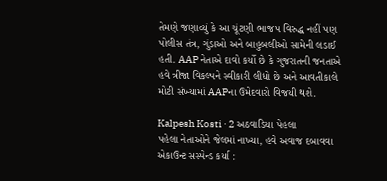તેમણે જણાવ્યું કે આ ચૂંટણી ભાજપ વિરુદ્ધ નહીં પણ પોલીસ તંત્ર, ગુંડાઓ અને બાહુબલીઓ સામેની લડાઈ હતી. AAP નેતાએ દાવો કર્યો છે કે ગુજરાતની જનતાએ હવે ત્રીજા વિકલ્પને સ્વીકારી લીધો છે અને આવતીકાલે મોટી સંખ્યામાં AAPના ઉમેદવારો વિજયી થશે.

Kalpesh Kosti · 2 અઠવાડિયા પેહલા
પહેલા નેતાઓને જેલમાં નાખ્યા, હવે અવાજ દબાવવા એકાઉન્ટ સસ્પેન્ડ કર્યા :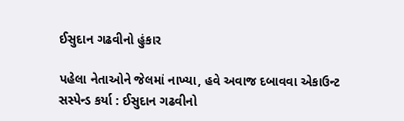ઈસુદાન ગઢવીનો હુંકાર

પહેલા નેતાઓને જેલમાં નાખ્યા, હવે અવાજ દબાવવા એકાઉન્ટ સસ્પેન્ડ કર્યા : ઈસુદાન ગઢવીનો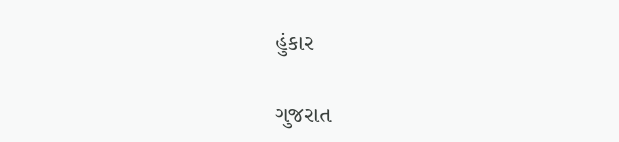હુંકાર

ગુજરાત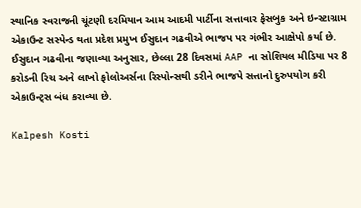સ્થાનિક સ્વરાજની ચૂંટણી દરમિયાન આમ આદમી પાર્ટીના સત્તાવાર ફેસબુક અને ઇન્સ્ટાગ્રામ એકાઉન્ટ સસ્પેન્ડ થતા પ્રદેશ પ્રમુખ ઈસુદાન ગઢવીએ ભાજપ પર ગંભીર આક્ષેપો કર્યા છે. ઈસુદાન ગઢવીના જણાવ્યા અનુસાર, છેલ્લા 28 દિવસમાં AAP ના સોશિયલ મીડિયા પર 8 કરોડની રિચ અને લાખો ફોલોઅર્સના રિસ્પોન્સથી ડરીને ભાજપે સત્તાનો દુરુપયોગ કરી એકાઉન્ટ્સ બંધ કરાવ્યા છે.

Kalpesh Kosti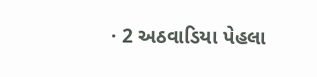· 2 અઠવાડિયા પેહલા